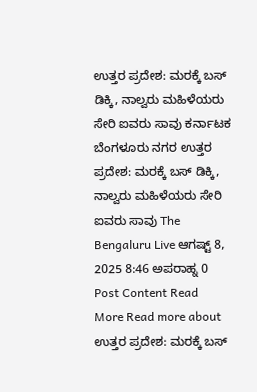ಉತ್ತರ ಪ್ರದೇಶ: ಮರಕ್ಕೆ ಬಸ್ ಡಿಕ್ಕಿ, ನಾಲ್ವರು ಮಹಿಳೆಯರು ಸೇರಿ ಐವರು ಸಾವು ಕರ್ನಾಟಕ ಬೆಂಗಳೂರು ನಗರ ಉತ್ತರ ಪ್ರದೇಶ: ಮರಕ್ಕೆ ಬಸ್ ಡಿಕ್ಕಿ, ನಾಲ್ವರು ಮಹಿಳೆಯರು ಸೇರಿ ಐವರು ಸಾವು The Bengaluru Live ಆಗಷ್ಟ್ 8, 2025 8:46 ಅಪರಾಹ್ನ 0 Post Content Read More Read more about ಉತ್ತರ ಪ್ರದೇಶ: ಮರಕ್ಕೆ ಬಸ್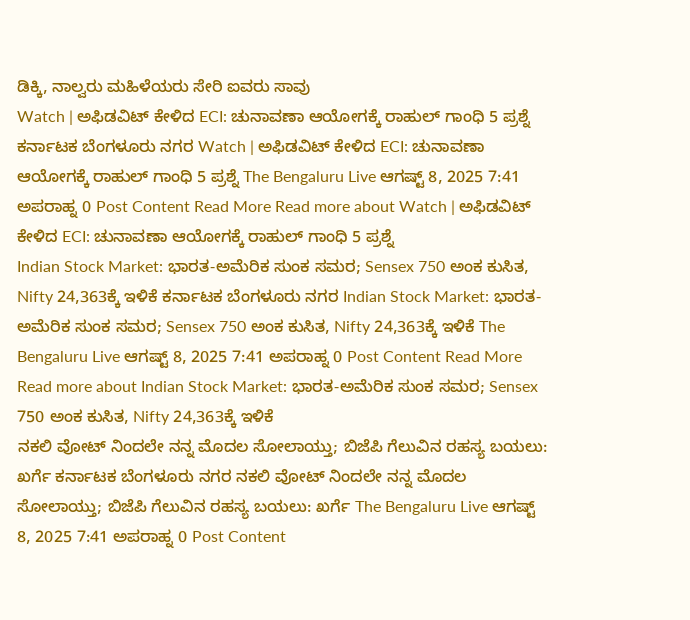ಡಿಕ್ಕಿ, ನಾಲ್ವರು ಮಹಿಳೆಯರು ಸೇರಿ ಐವರು ಸಾವು
Watch | ಅಫಿಡವಿಟ್ ಕೇಳಿದ ECI: ಚುನಾವಣಾ ಆಯೋಗಕ್ಕೆ ರಾಹುಲ್ ಗಾಂಧಿ 5 ಪ್ರಶ್ನೆ ಕರ್ನಾಟಕ ಬೆಂಗಳೂರು ನಗರ Watch | ಅಫಿಡವಿಟ್ ಕೇಳಿದ ECI: ಚುನಾವಣಾ ಆಯೋಗಕ್ಕೆ ರಾಹುಲ್ ಗಾಂಧಿ 5 ಪ್ರಶ್ನೆ The Bengaluru Live ಆಗಷ್ಟ್ 8, 2025 7:41 ಅಪರಾಹ್ನ 0 Post Content Read More Read more about Watch | ಅಫಿಡವಿಟ್ ಕೇಳಿದ ECI: ಚುನಾವಣಾ ಆಯೋಗಕ್ಕೆ ರಾಹುಲ್ ಗಾಂಧಿ 5 ಪ್ರಶ್ನೆ
Indian Stock Market: ಭಾರತ-ಅಮೆರಿಕ ಸುಂಕ ಸಮರ; Sensex 750 ಅಂಕ ಕುಸಿತ, Nifty 24,363ಕ್ಕೆ ಇಳಿಕೆ ಕರ್ನಾಟಕ ಬೆಂಗಳೂರು ನಗರ Indian Stock Market: ಭಾರತ-ಅಮೆರಿಕ ಸುಂಕ ಸಮರ; Sensex 750 ಅಂಕ ಕುಸಿತ, Nifty 24,363ಕ್ಕೆ ಇಳಿಕೆ The Bengaluru Live ಆಗಷ್ಟ್ 8, 2025 7:41 ಅಪರಾಹ್ನ 0 Post Content Read More Read more about Indian Stock Market: ಭಾರತ-ಅಮೆರಿಕ ಸುಂಕ ಸಮರ; Sensex 750 ಅಂಕ ಕುಸಿತ, Nifty 24,363ಕ್ಕೆ ಇಳಿಕೆ
ನಕಲಿ ವೋಟ್ ನಿಂದಲೇ ನನ್ನ ಮೊದಲ ಸೋಲಾಯ್ತು; ಬಿಜೆಪಿ ಗೆಲುವಿನ ರಹಸ್ಯ ಬಯಲು: ಖರ್ಗೆ ಕರ್ನಾಟಕ ಬೆಂಗಳೂರು ನಗರ ನಕಲಿ ವೋಟ್ ನಿಂದಲೇ ನನ್ನ ಮೊದಲ ಸೋಲಾಯ್ತು; ಬಿಜೆಪಿ ಗೆಲುವಿನ ರಹಸ್ಯ ಬಯಲು: ಖರ್ಗೆ The Bengaluru Live ಆಗಷ್ಟ್ 8, 2025 7:41 ಅಪರಾಹ್ನ 0 Post Content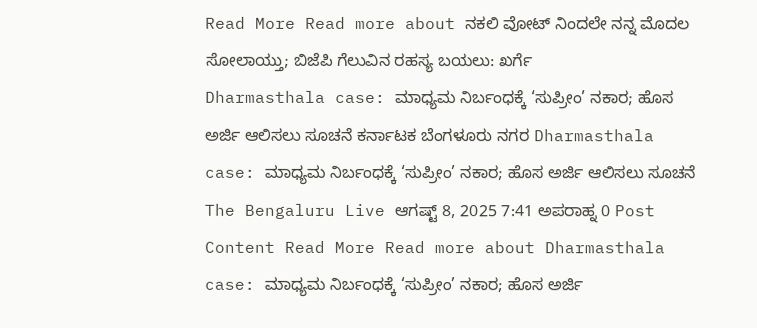Read More Read more about ನಕಲಿ ವೋಟ್ ನಿಂದಲೇ ನನ್ನ ಮೊದಲ ಸೋಲಾಯ್ತು; ಬಿಜೆಪಿ ಗೆಲುವಿನ ರಹಸ್ಯ ಬಯಲು: ಖರ್ಗೆ
Dharmasthala case: ಮಾಧ್ಯಮ ನಿರ್ಬಂಧಕ್ಕೆ ‘ಸುಪ್ರೀಂ’ ನಕಾರ; ಹೊಸ ಅರ್ಜಿ ಆಲಿಸಲು ಸೂಚನೆ ಕರ್ನಾಟಕ ಬೆಂಗಳೂರು ನಗರ Dharmasthala case: ಮಾಧ್ಯಮ ನಿರ್ಬಂಧಕ್ಕೆ ‘ಸುಪ್ರೀಂ’ ನಕಾರ; ಹೊಸ ಅರ್ಜಿ ಆಲಿಸಲು ಸೂಚನೆ The Bengaluru Live ಆಗಷ್ಟ್ 8, 2025 7:41 ಅಪರಾಹ್ನ 0 Post Content Read More Read more about Dharmasthala case: ಮಾಧ್ಯಮ ನಿರ್ಬಂಧಕ್ಕೆ ‘ಸುಪ್ರೀಂ’ ನಕಾರ; ಹೊಸ ಅರ್ಜಿ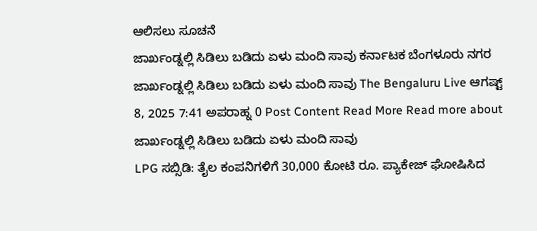ಆಲಿಸಲು ಸೂಚನೆ
ಜಾರ್ಖಂಡ್ನಲ್ಲಿ ಸಿಡಿಲು ಬಡಿದು ಏಳು ಮಂದಿ ಸಾವು ಕರ್ನಾಟಕ ಬೆಂಗಳೂರು ನಗರ ಜಾರ್ಖಂಡ್ನಲ್ಲಿ ಸಿಡಿಲು ಬಡಿದು ಏಳು ಮಂದಿ ಸಾವು The Bengaluru Live ಆಗಷ್ಟ್ 8, 2025 7:41 ಅಪರಾಹ್ನ 0 Post Content Read More Read more about ಜಾರ್ಖಂಡ್ನಲ್ಲಿ ಸಿಡಿಲು ಬಡಿದು ಏಳು ಮಂದಿ ಸಾವು
LPG ಸಬ್ಸಿಡಿ: ತೈಲ ಕಂಪನಿಗಳಿಗೆ 30,000 ಕೋಟಿ ರೂ. ಪ್ಯಾಕೇಜ್ ಘೋಷಿಸಿದ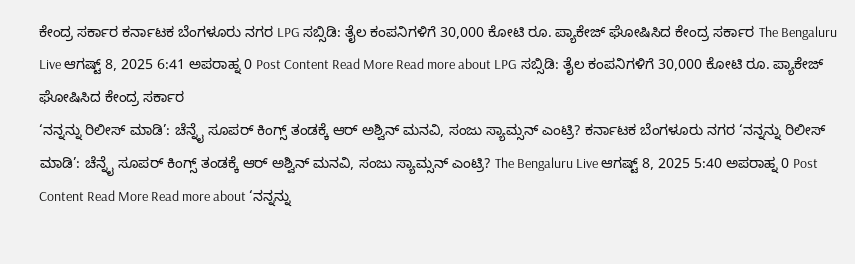ಕೇಂದ್ರ ಸರ್ಕಾರ ಕರ್ನಾಟಕ ಬೆಂಗಳೂರು ನಗರ LPG ಸಬ್ಸಿಡಿ: ತೈಲ ಕಂಪನಿಗಳಿಗೆ 30,000 ಕೋಟಿ ರೂ. ಪ್ಯಾಕೇಜ್ ಘೋಷಿಸಿದ ಕೇಂದ್ರ ಸರ್ಕಾರ The Bengaluru Live ಆಗಷ್ಟ್ 8, 2025 6:41 ಅಪರಾಹ್ನ 0 Post Content Read More Read more about LPG ಸಬ್ಸಿಡಿ: ತೈಲ ಕಂಪನಿಗಳಿಗೆ 30,000 ಕೋಟಿ ರೂ. ಪ್ಯಾಕೇಜ್ ಘೋಷಿಸಿದ ಕೇಂದ್ರ ಸರ್ಕಾರ
‘ನನ್ನನ್ನು ರಿಲೀಸ್ ಮಾಡಿ’: ಚೆನ್ನೈ ಸೂಪರ್ ಕಿಂಗ್ಸ್ ತಂಡಕ್ಕೆ ಆರ್ ಅಶ್ವಿನ್ ಮನವಿ, ಸಂಜು ಸ್ಯಾಮ್ಸನ್ ಎಂಟ್ರಿ? ಕರ್ನಾಟಕ ಬೆಂಗಳೂರು ನಗರ ‘ನನ್ನನ್ನು ರಿಲೀಸ್ ಮಾಡಿ’: ಚೆನ್ನೈ ಸೂಪರ್ ಕಿಂಗ್ಸ್ ತಂಡಕ್ಕೆ ಆರ್ ಅಶ್ವಿನ್ ಮನವಿ, ಸಂಜು ಸ್ಯಾಮ್ಸನ್ ಎಂಟ್ರಿ? The Bengaluru Live ಆಗಷ್ಟ್ 8, 2025 5:40 ಅಪರಾಹ್ನ 0 Post Content Read More Read more about ‘ನನ್ನನ್ನು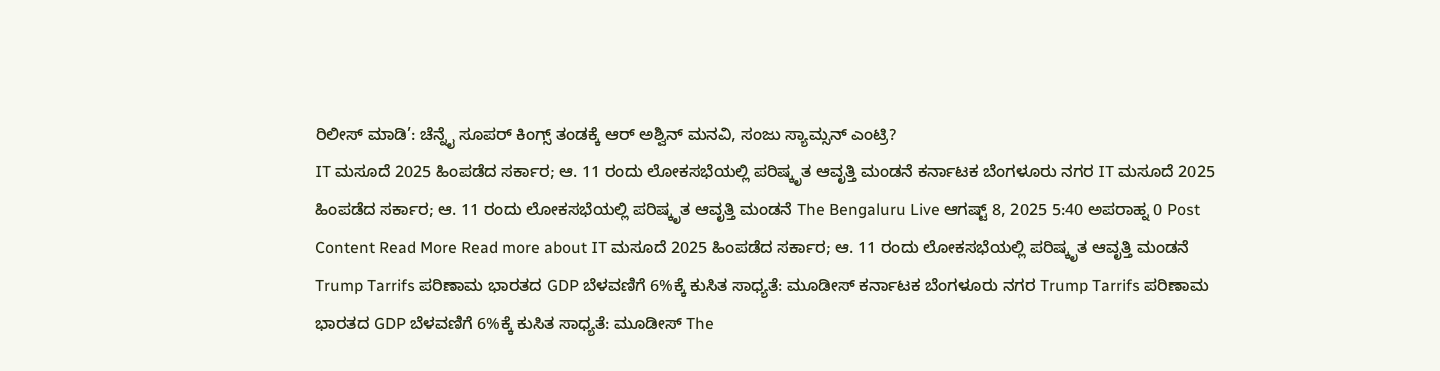ರಿಲೀಸ್ ಮಾಡಿ’: ಚೆನ್ನೈ ಸೂಪರ್ ಕಿಂಗ್ಸ್ ತಂಡಕ್ಕೆ ಆರ್ ಅಶ್ವಿನ್ ಮನವಿ, ಸಂಜು ಸ್ಯಾಮ್ಸನ್ ಎಂಟ್ರಿ?
IT ಮಸೂದೆ 2025 ಹಿಂಪಡೆದ ಸರ್ಕಾರ; ಆ. 11 ರಂದು ಲೋಕಸಭೆಯಲ್ಲಿ ಪರಿಷ್ಕೃತ ಆವೃತ್ತಿ ಮಂಡನೆ ಕರ್ನಾಟಕ ಬೆಂಗಳೂರು ನಗರ IT ಮಸೂದೆ 2025 ಹಿಂಪಡೆದ ಸರ್ಕಾರ; ಆ. 11 ರಂದು ಲೋಕಸಭೆಯಲ್ಲಿ ಪರಿಷ್ಕೃತ ಆವೃತ್ತಿ ಮಂಡನೆ The Bengaluru Live ಆಗಷ್ಟ್ 8, 2025 5:40 ಅಪರಾಹ್ನ 0 Post Content Read More Read more about IT ಮಸೂದೆ 2025 ಹಿಂಪಡೆದ ಸರ್ಕಾರ; ಆ. 11 ರಂದು ಲೋಕಸಭೆಯಲ್ಲಿ ಪರಿಷ್ಕೃತ ಆವೃತ್ತಿ ಮಂಡನೆ
Trump Tarrifs ಪರಿಣಾಮ ಭಾರತದ GDP ಬೆಳವಣಿಗೆ 6%ಕ್ಕೆ ಕುಸಿತ ಸಾಧ್ಯತೆ: ಮೂಡೀಸ್ ಕರ್ನಾಟಕ ಬೆಂಗಳೂರು ನಗರ Trump Tarrifs ಪರಿಣಾಮ ಭಾರತದ GDP ಬೆಳವಣಿಗೆ 6%ಕ್ಕೆ ಕುಸಿತ ಸಾಧ್ಯತೆ: ಮೂಡೀಸ್ The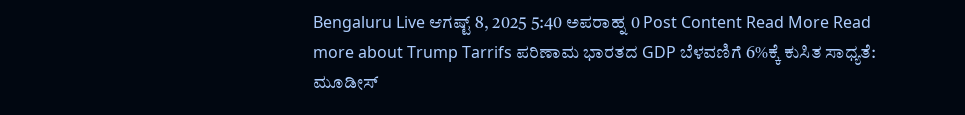Bengaluru Live ಆಗಷ್ಟ್ 8, 2025 5:40 ಅಪರಾಹ್ನ 0 Post Content Read More Read more about Trump Tarrifs ಪರಿಣಾಮ ಭಾರತದ GDP ಬೆಳವಣಿಗೆ 6%ಕ್ಕೆ ಕುಸಿತ ಸಾಧ್ಯತೆ: ಮೂಡೀಸ್